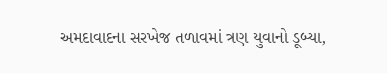અમદાવાદના સરખેજ તળાવમાં ત્રણ યુવાનો ડૂબ્યા,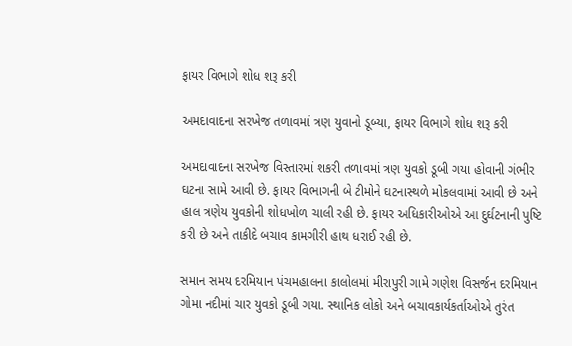ફાયર વિભાગે શોધ શરૂ કરી

અમદાવાદના સરખેજ તળાવમાં ત્રણ યુવાનો ડૂબ્યા, ફાયર વિભાગે શોધ શરૂ કરી

અમદાવાદના સરખેજ વિસ્તારમાં શકરી તળાવમાં ત્રણ યુવકો ડૂબી ગયા હોવાની ગંભીર ઘટના સામે આવી છે. ફાયર વિભાગની બે ટીમોને ઘટનાસ્થળે મોકલવામાં આવી છે અને હાલ ત્રણેય યુવકોની શોધખોળ ચાલી રહી છે. ફાયર અધિકારીઓએ આ દુર્ઘટનાની પુષ્ટિ કરી છે અને તાકીદે બચાવ કામગીરી હાથ ધરાઈ રહી છે.

સમાન સમય દરમિયાન પંચમહાલના કાલોલમાં મીરાપુરી ગામે ગણેશ વિસર્જન દરમિયાન ગોમા નદીમાં ચાર યુવકો ડૂબી ગયા. સ્થાનિક લોકો અને બચાવકાર્યકર્તાઓએ તુરંત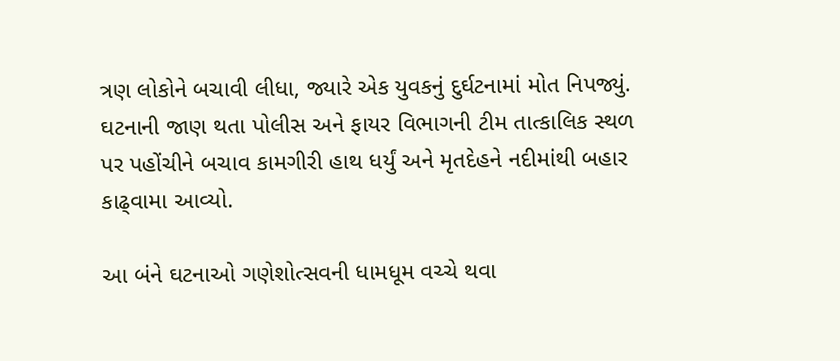ત્રણ લોકોને બચાવી લીધા, જ્યારે એક યુવકનું દુર્ઘટનામાં મોત નિપજ્યું. ઘટનાની જાણ થતા પોલીસ અને ફાયર વિભાગની ટીમ તાત્કાલિક સ્થળ પર પહોંચીને બચાવ કામગીરી હાથ ધર્યું અને મૃતદેહને નદીમાંથી બહાર કાઢ્વામા આવ્યો.

આ બંને ઘટનાઓ ગણેશોત્સવની ધામધૂમ વચ્ચે થવા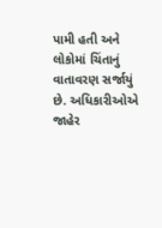પામી હતી અને લોકોમાં ચિંતાનું વાતાવરણ સર્જાયું છે. અધિકારીઓએ જાહેર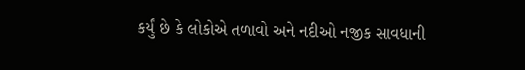કર્યું છે કે લોકોએ તળાવો અને નદીઓ નજીક સાવધાની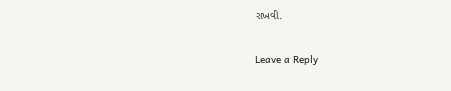રાખવી.

Leave a Reply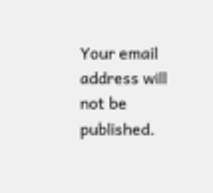Your email address will not be published.